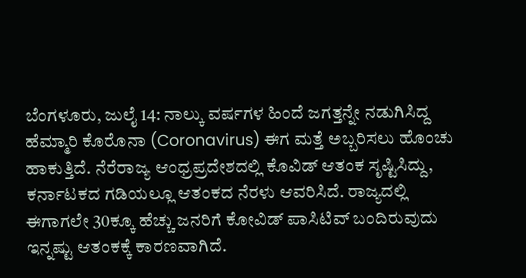ಬೆಂಗಳೂರು, ಜುಲೈ 14: ನಾಲ್ಕು ವರ್ಷಗಳ ಹಿಂದೆ ಜಗತ್ತನ್ನೇ ನಡುಗಿಸಿದ್ದ ಹೆಮ್ಮಾರಿ ಕೊರೊನಾ (Coronavirus) ಈಗ ಮತ್ತೆ ಅಬ್ಬರಿಸಲು ಹೊಂಚು ಹಾಕುತ್ತಿದೆ. ನೆರೆರಾಜ್ಯ ಆಂಧ್ರಪ್ರದೇಶದಲ್ಲಿ ಕೊವಿಡ್ ಆತಂಕ ಸೃಷ್ಟಿಸಿದ್ದು, ಕರ್ನಾಟಕದ ಗಡಿಯಲ್ಲೂ ಆತಂಕದ ನೆರಳು ಆವರಿಸಿದೆ. ರಾಜ್ಯದಲ್ಲಿ ಈಗಾಗಲೇ 30ಕ್ಕೂ ಹೆಚ್ಚು ಜನರಿಗೆ ಕೋವಿಡ್ ಪಾಸಿಟಿವ್ ಬಂದಿರುವುದು ಇನ್ನಷ್ಟು ಆತಂಕಕ್ಕೆ ಕಾರಣವಾಗಿದೆ.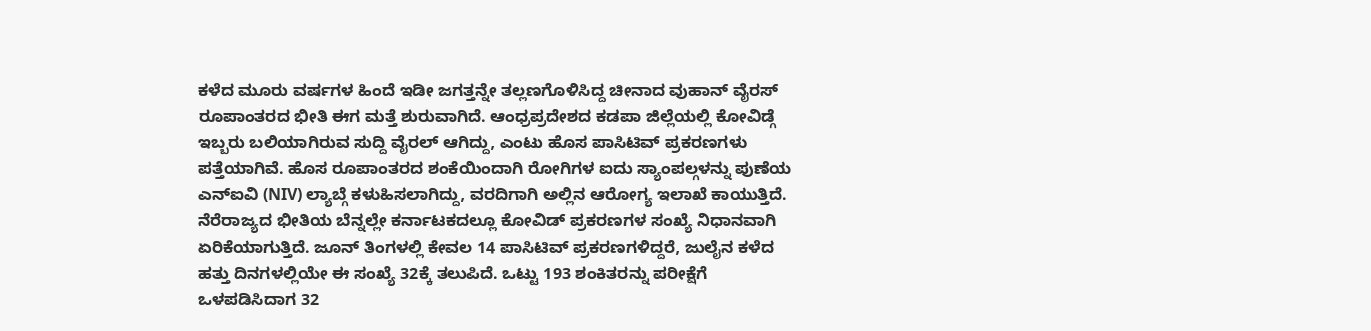ಕಳೆದ ಮೂರು ವರ್ಷಗಳ ಹಿಂದೆ ಇಡೀ ಜಗತ್ತನ್ನೇ ತಲ್ಲಣಗೊಳಿಸಿದ್ದ ಚೀನಾದ ವುಹಾನ್ ವೈರಸ್ ರೂಪಾಂತರದ ಭೀತಿ ಈಗ ಮತ್ತೆ ಶುರುವಾಗಿದೆ. ಆಂಧ್ರಪ್ರದೇಶದ ಕಡಪಾ ಜಿಲ್ಲೆಯಲ್ಲಿ ಕೋವಿಡ್ಗೆ ಇಬ್ಬರು ಬಲಿಯಾಗಿರುವ ಸುದ್ದಿ ವೈರಲ್ ಆಗಿದ್ದು, ಎಂಟು ಹೊಸ ಪಾಸಿಟಿವ್ ಪ್ರಕರಣಗಳು ಪತ್ತೆಯಾಗಿವೆ. ಹೊಸ ರೂಪಾಂತರದ ಶಂಕೆಯಿಂದಾಗಿ ರೋಗಿಗಳ ಐದು ಸ್ಯಾಂಪಲ್ಗಳನ್ನು ಪುಣೆಯ ಎನ್ಐವಿ (NIV) ಲ್ಯಾಬ್ಗೆ ಕಳುಹಿಸಲಾಗಿದ್ದು, ವರದಿಗಾಗಿ ಅಲ್ಲಿನ ಆರೋಗ್ಯ ಇಲಾಖೆ ಕಾಯುತ್ತಿದೆ.
ನೆರೆರಾಜ್ಯದ ಭೀತಿಯ ಬೆನ್ನಲ್ಲೇ ಕರ್ನಾಟಕದಲ್ಲೂ ಕೋವಿಡ್ ಪ್ರಕರಣಗಳ ಸಂಖ್ಯೆ ನಿಧಾನವಾಗಿ ಏರಿಕೆಯಾಗುತ್ತಿದೆ. ಜೂನ್ ತಿಂಗಳಲ್ಲಿ ಕೇವಲ 14 ಪಾಸಿಟಿವ್ ಪ್ರಕರಣಗಳಿದ್ದರೆ, ಜುಲೈನ ಕಳೆದ ಹತ್ತು ದಿನಗಳಲ್ಲಿಯೇ ಈ ಸಂಖ್ಯೆ 32ಕ್ಕೆ ತಲುಪಿದೆ. ಒಟ್ಟು 193 ಶಂಕಿತರನ್ನು ಪರೀಕ್ಷೆಗೆ ಒಳಪಡಿಸಿದಾಗ 32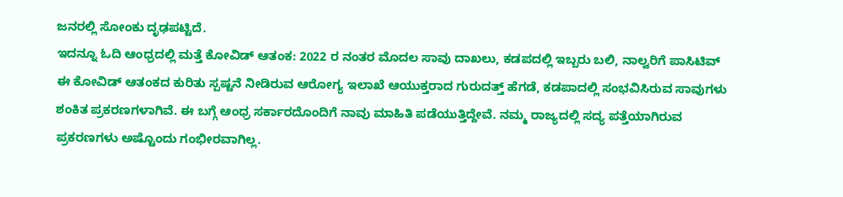ಜನರಲ್ಲಿ ಸೋಂಕು ದೃಢಪಟ್ಟಿದೆ.
ಇದನ್ನೂ ಓದಿ ಆಂಧ್ರದಲ್ಲಿ ಮತ್ತೆ ಕೋವಿಡ್ ಆತಂಕ: 2022 ರ ನಂತರ ಮೊದಲ ಸಾವು ದಾಖಲು, ಕಡಪದಲ್ಲಿ ಇಬ್ಬರು ಬಲಿ, ನಾಲ್ವರಿಗೆ ಪಾಸಿಟಿವ್
ಈ ಕೋವಿಡ್ ಆತಂಕದ ಕುರಿತು ಸ್ಪಷ್ಟನೆ ನೀಡಿರುವ ಆರೋಗ್ಯ ಇಲಾಖೆ ಆಯುಕ್ತರಾದ ಗುರುದತ್ತ್ ಹೆಗಡೆ, ಕಡಪಾದಲ್ಲಿ ಸಂಭವಿಸಿರುವ ಸಾವುಗಳು ಶಂಕಿತ ಪ್ರಕರಣಗಳಾಗಿವೆ. ಈ ಬಗ್ಗೆ ಆಂಧ್ರ ಸರ್ಕಾರದೊಂದಿಗೆ ನಾವು ಮಾಹಿತಿ ಪಡೆಯುತ್ತಿದ್ದೇವೆ. ನಮ್ಮ ರಾಜ್ಯದಲ್ಲಿ ಸದ್ಯ ಪತ್ತೆಯಾಗಿರುವ ಪ್ರಕರಣಗಳು ಅಷ್ಟೊಂದು ಗಂಭೀರವಾಗಿಲ್ಲ.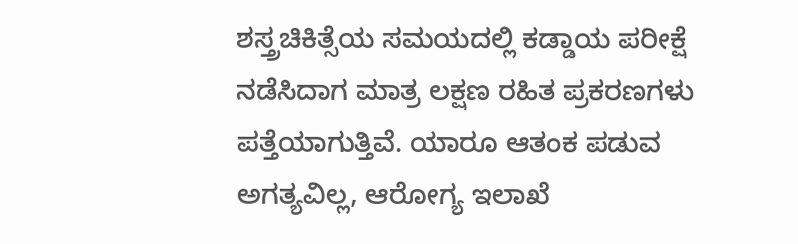ಶಸ್ತ್ರಚಿಕಿತ್ಸೆಯ ಸಮಯದಲ್ಲಿ ಕಡ್ಡಾಯ ಪರೀಕ್ಷೆ ನಡೆಸಿದಾಗ ಮಾತ್ರ ಲಕ್ಷಣ ರಹಿತ ಪ್ರಕರಣಗಳು ಪತ್ತೆಯಾಗುತ್ತಿವೆ. ಯಾರೂ ಆತಂಕ ಪಡುವ ಅಗತ್ಯವಿಲ್ಲ, ಆರೋಗ್ಯ ಇಲಾಖೆ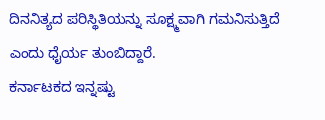ದಿನನಿತ್ಯದ ಪರಿಸ್ಥಿತಿಯನ್ನು ಸೂಕ್ಷ್ಮವಾಗಿ ಗಮನಿಸುತ್ತಿದೆ ಎಂದು ಧೈರ್ಯ ತುಂಬಿದ್ದಾರೆ.
ಕರ್ನಾಟಕದ ಇನ್ನಷ್ಟು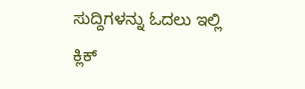ಸುದ್ದಿಗಳನ್ನು ಓದಲು ಇಲ್ಲಿ ಕ್ಲಿಕ್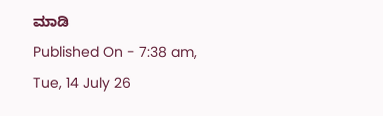ಮಾಡಿ
Published On - 7:38 am, Tue, 14 July 26